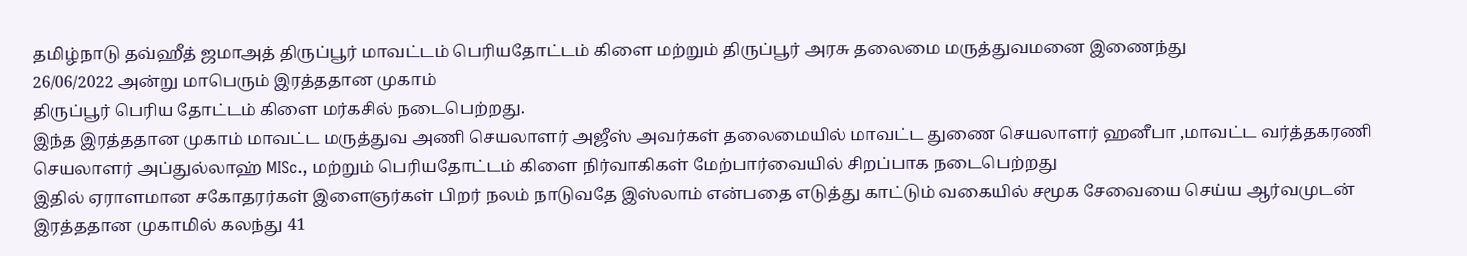தமிழ்நாடு தவ்ஹீத் ஜமாஅத் திருப்பூர் மாவட்டம் பெரியதோட்டம் கிளை மற்றும் திருப்பூர் அரசு தலைமை மருத்துவமனை இணைந்து
26/06/2022 அன்று மாபெரும் இரத்ததான முகாம்
திருப்பூர் பெரிய தோட்டம் கிளை மர்கசில் நடைபெற்றது.
இந்த இரத்ததான முகாம் மாவட்ட மருத்துவ அணி செயலாளர் அஜீஸ் அவர்கள் தலைமையில் மாவட்ட துணை செயலாளர் ஹனீபா ,மாவட்ட வர்த்தகரணி செயலாளர் அப்துல்லாஹ் MISc., மற்றும் பெரியதோட்டம் கிளை நிர்வாகிகள் மேற்பார்வையில் சிறப்பாக நடைபெற்றது
இதில் ஏராளமான சகோதரர்கள் இளைஞர்கள் பிறர் நலம் நாடுவதே இஸ்லாம் என்பதை எடுத்து காட்டும் வகையில் சமூக சேவையை செய்ய ஆர்வமுடன் இரத்ததான முகாமில் கலந்து 41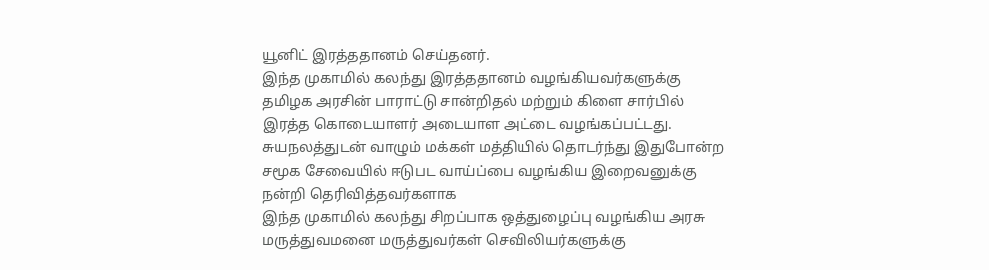யூனிட் இரத்ததானம் செய்தனர்.
இந்த முகாமில் கலந்து இரத்ததானம் வழங்கியவர்களுக்கு தமிழக அரசின் பாராட்டு சான்றிதல் மற்றும் கிளை சார்பில் இரத்த கொடையாளர் அடையாள அட்டை வழங்கப்பட்டது.
சுயநலத்துடன் வாழும் மக்கள் மத்தியில் தொடர்ந்து இதுபோன்ற சமூக சேவையில் ஈடுபட வாய்ப்பை வழங்கிய இறைவனுக்கு நன்றி தெரிவித்தவர்களாக
இந்த முகாமில் கலந்து சிறப்பாக ஒத்துழைப்பு வழங்கிய அரசு மருத்துவமனை மருத்துவர்கள் செவிலியர்களுக்கு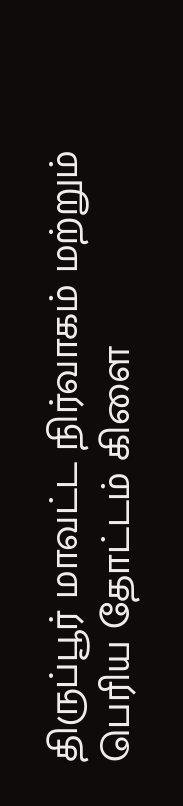திருப்பூர் மாவட்ட நிர்வாகம் மற்றும் பெரிய தோட்டம் கிளை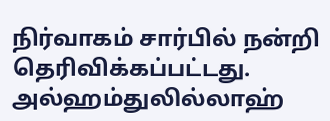நிர்வாகம் சார்பில் நன்றி தெரிவிக்கப்பட்டது.
அல்ஹம்துலில்லாஹ்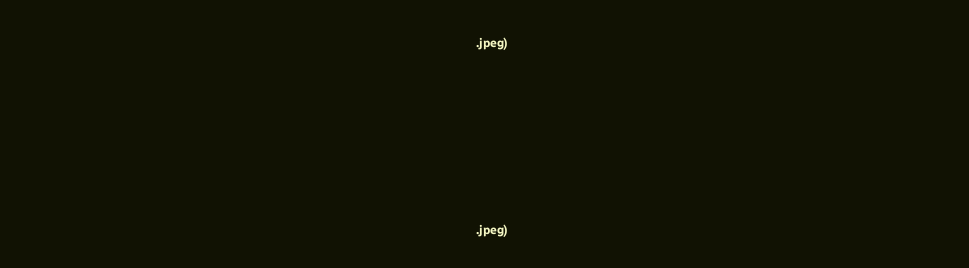.jpeg)








.jpeg)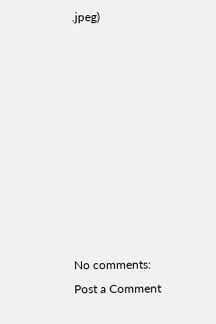.jpeg)









No comments:
Post a Comment